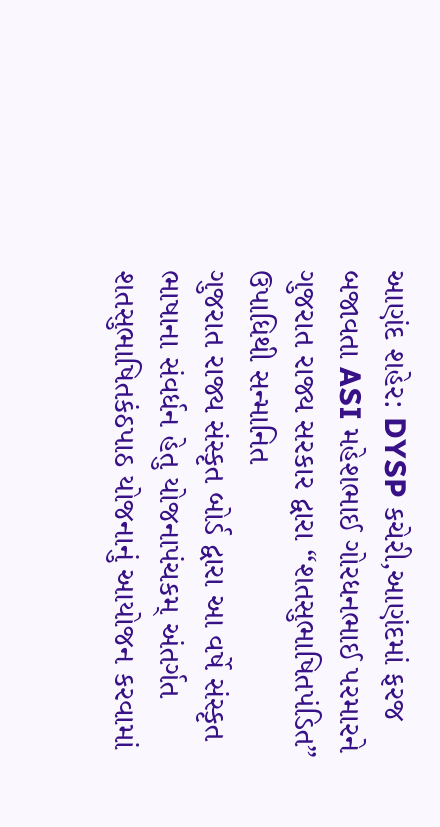આણંદ શહેર: DYSP કચેરી,આણંદમાં ફરજ બજાવતા ASI મહેશભાઈ ગોરધનભાઈ પરમારને ગુજરાત રાજ્ય સરકાર દ્વારા “શતસુભાષિતપંડિત” ઉપાધિથી સન્માનિત
ગુજરાત રાજ્ય સંસ્કૃત બોર્ડ દ્વારા આ વર્ષે સંસ્કૃત ભાષાના સંવર્ધન હેતુ યોજનાપંચકમ્ અંતર્ગત શતસુભાષિતકંઠપાઠ યોજનાનું આયોજન કરવામાં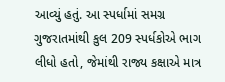આવ્યું હતું. આ સ્પર્ધામાં સમગ્ર ગુજરાતમાંથી કુલ 209 સ્પર્ધકોએ ભાગ લીધો હતો, જેમાંથી રાજ્ય કક્ષાએ માત્ર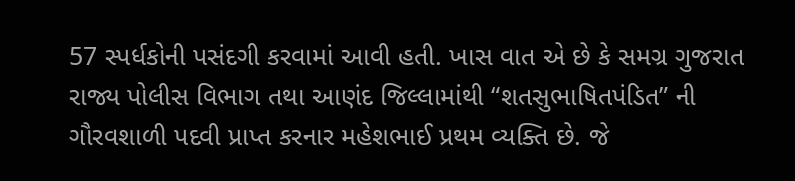57 સ્પર્ધકોની પસંદગી કરવામાં આવી હતી. ખાસ વાત એ છે કે સમગ્ર ગુજરાત રાજ્ય પોલીસ વિભાગ તથા આણંદ જિલ્લામાંથી “શતસુભાષિતપંડિત” ની ગૌરવશાળી પદવી પ્રાપ્ત કરનાર મહેશભાઈ પ્રથમ વ્યક્તિ છે. જે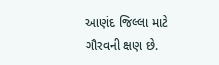આણંદ જિલ્લા માટે ગૌરવની ક્ષણ છે.